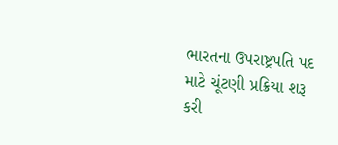ભારતના ઉપરાષ્ટ્રપતિ પદ માટે ચૂંટણી પ્રક્રિયા શરૂ કરી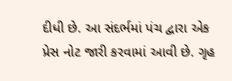દીધી છે. આ સંદર્ભમાં પંચ દ્વારા એક પ્રેસ નોટ જારી કરવામાં આવી છે. ગૃહ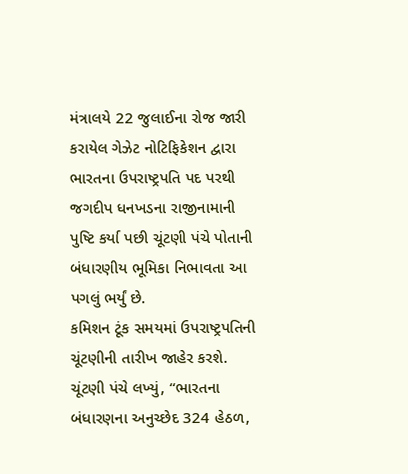મંત્રાલયે 22 જુલાઈના રોજ જારી કરાયેલ ગેઝેટ નોટિફિકેશન દ્વારા ભારતના ઉપરાષ્ટ્રપતિ પદ પરથી જગદીપ ધનખડના રાજીનામાની પુષ્ટિ કર્યા પછી ચૂંટણી પંચે પોતાની બંધારણીય ભૂમિકા નિભાવતા આ પગલું ભર્યું છે.
કમિશન ટૂંક સમયમાં ઉપરાષ્ટ્રપતિની ચૂંટણીની તારીખ જાહેર કરશે. ચૂંટણી પંચે લખ્યું, “ભારતના બંધારણના અનુચ્છેદ 324 હેઠળ,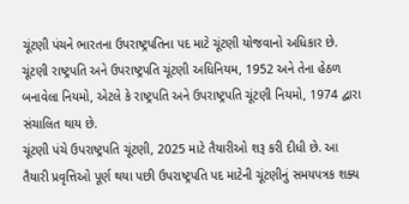ચૂંટણી પંચને ભારતના ઉપરાષ્ટ્રપતિના પદ માટે ચૂંટણી યોજવાનો અધિકાર છે. ચૂંટણી રાષ્ટ્રપતિ અને ઉપરાષ્ટ્રપતિ ચૂંટણી અધિનિયમ, 1952 અને તેના હેઠળ બનાવેલા નિયમો, એટલે કે રાષ્ટ્રપતિ અને ઉપરાષ્ટ્રપતિ ચૂંટણી નિયમો, 1974 દ્વારા સંચાલિત થાય છે.
ચૂંટણી પંચે ઉપરાષ્ટ્રપતિ ચૂંટણી, 2025 માટે તૈયારીઓ શરૂ કરી દીધી છે. આ તૈયારી પ્રવૃત્તિઓ પૂર્ણ થયા પછી ઉપરાષ્ટ્રપતિ પદ માટેની ચૂંટણીનું સમયપત્રક શક્ય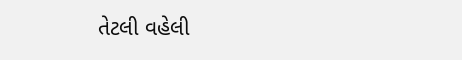તેટલી વહેલી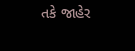તકે જાહેર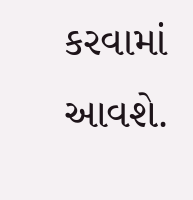કરવામાં આવશે.